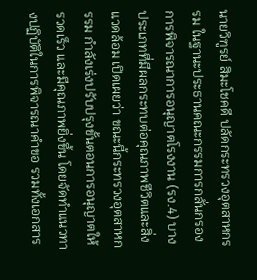นายวิฑูรย์ สิมะโชคดี ปลัดกระทรวงอุตสาหกรรม ในฐานะประธานคณะกรรมการกลั่นกรองการพิจารณาการอนุญาตโรงงาน (รง.4) บางประเภทที่มีผลกระทบต่อคุณภาพชีวิตและสิ่งแวดล้อม เปิดเผยว่า ขณะนี้กระทรวงอุตสาหกรรม กำลังเร่งปรับปรุงขั้นตอนการอนุญาตให้รวดเร็ว และมีคุณภาพยิ่งขึ้น โดยจัดทำแนวทางปฏิบัติในการพิจารณาคำขอ รวมทั้งเอกสาร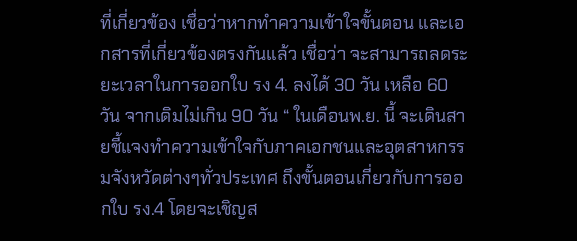ที่เกี่ยวข้อง เชื่อว่าหากทำความเข้าใจขั้นตอน และเอกสารที่เกี่ยวข้องตรงกันแล้ว เชื่อว่า จะสามารถลดระยะเวลาในการออกใบ รง 4. ลงได้ 30 วัน เหลือ 60 วัน จากเดิมไม่เกิน 90 วัน “ ในเดือนพ.ย. นี้ จะเดินสายชี้แจงทำความเข้าใจกับภาคเอกชนและอุตสาหกรรมจังหวัดต่างๆทั่วประเทศ ถึงขั้นตอนเกี่ยวกับการออกใบ รง.4 โดยจะเชิญส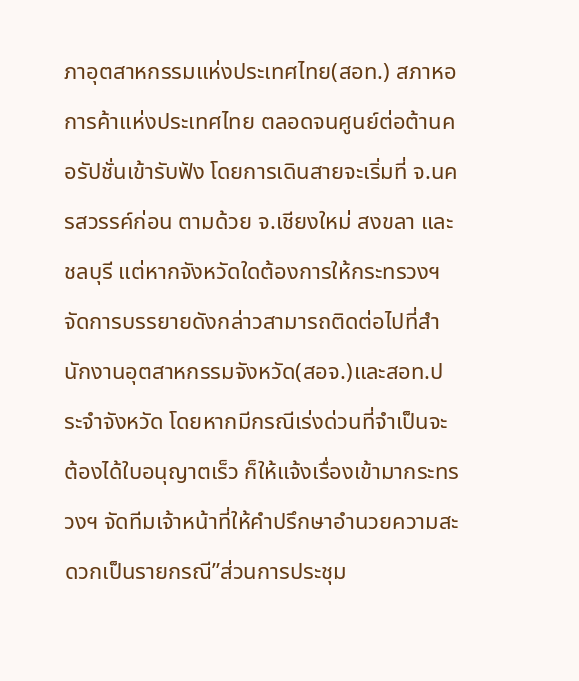ภาอุตสาหกรรมแห่งประเทศไทย(สอท.) สภาหอการค้าแห่งประเทศไทย ตลอดจนศูนย์ต่อต้านคอรัปชั่นเข้ารับฟัง โดยการเดินสายจะเริ่มที่ จ.นครสวรรค์ก่อน ตามด้วย จ.เชียงใหม่ สงขลา และชลบุรี แต่หากจังหวัดใดต้องการให้กระทรวงฯ จัดการบรรยายดังกล่าวสามารถติดต่อไปที่สำนักงานอุตสาหกรรมจังหวัด(สอจ.)และสอท.ประจำจังหวัด โดยหากมีกรณีเร่งด่วนที่จำเป็นจะต้องได้ใบอนุญาตเร็ว ก็ให้แจ้งเรื่องเข้ามากระทรวงฯ จัดทีมเจ้าหน้าที่ให้คำปรึกษาอำนวยความสะดวกเป็นรายกรณี”ส่วนการประชุม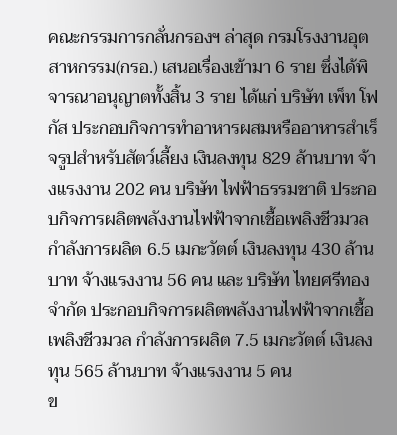คณะกรรมการกลั่นกรองฯ ล่าสุด กรมโรงงานอุตสาหกรรม(กรอ.) เสนอเรื่องเข้ามา 6 ราย ซึ่งได้พิจารณาอนุญาตทั้งสิ้น 3 ราย ได้แก่ บริษัท เพ็ท โฟกัส ประกอบกิจการทำอาหารผสมหรืออาหารสำเร็จรูปสำหรับสัตว์เลี้ยง เงินลงทุน 829 ล้านบาท จ้างแรงงาน 202 คน บริษัท ไฟฟ้าธรรมชาติ ประกอบกิจการผลิตพลังงานไฟฟ้าจากเชื้อเพลิงชีวมวล กำลังการผลิต 6.5 เมกะวัตต์ เงินลงทุน 430 ล้านบาท จ้างแรงงาน 56 คน และ บริษัท ไทยศรีทอง จำกัด ประกอบกิจการผลิตพลังงานไฟฟ้าจากเชื้อเพลิงชีวมวล กำลังการผลิต 7.5 เมกะวัตต์ เงินลงทุน 565 ล้านบาท จ้างแรงงาน 5 คน
ข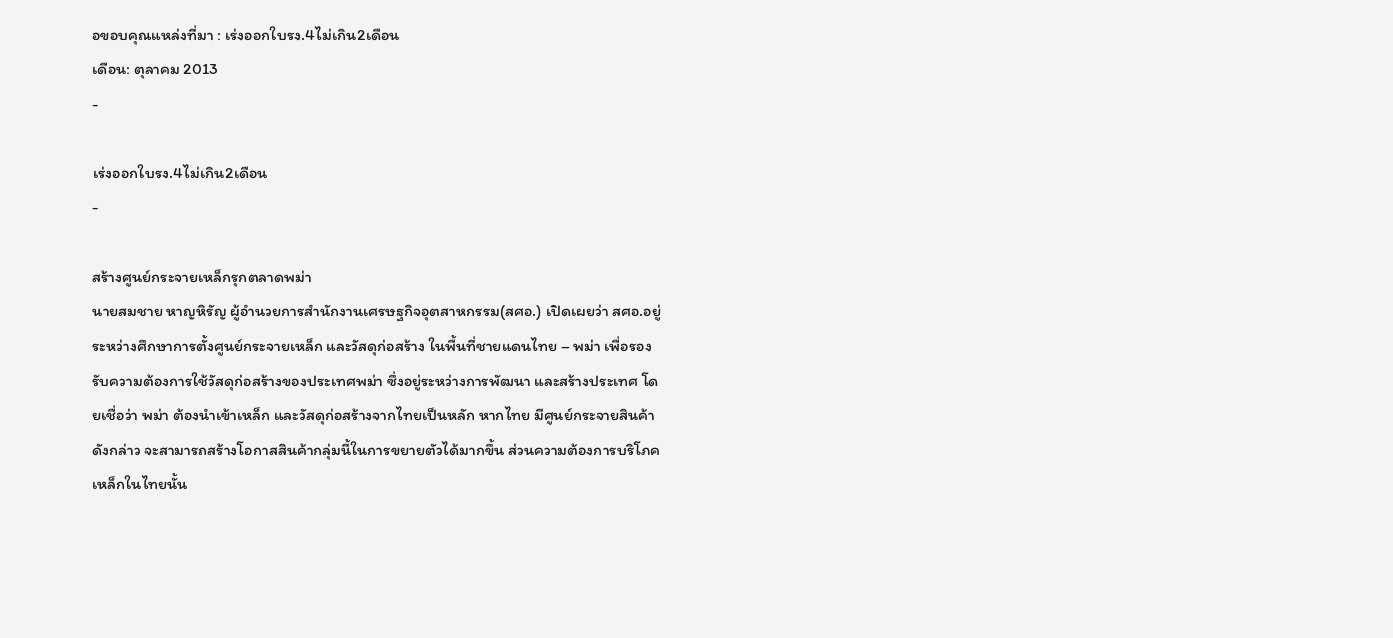อขอบคุณแหล่งที่มา : เร่งออกใบรง.4ไม่เกิน2เดือน
เดือน: ตุลาคม 2013
-

เร่งออกใบรง.4ไม่เกิน2เดือน
-

สร้างศูนย์กระจายเหล็กรุกตลาดพม่า
นายสมชาย หาญหิรัญ ผู้อำนวยการสำนักงานเศรษฐกิจอุตสาหกรรม(สศอ.) เปิดเผยว่า สศอ.อยู่ระหว่างศึกษาการตั้งศูนย์กระจายเหล็ก และวัสดุก่อสร้าง ในพื้นที่ชายแดนไทย – พม่า เพื่อรองรับความต้องการใช้วัสดุก่อสร้างของประเทศพม่า ซึ่งอยู่ระหว่างการพัฒนา และสร้างประเทศ โดยเชื่อว่า พม่า ต้องนำเข้าเหล็ก และวัสดุก่อสร้างจากไทยเป็นหลัก หากไทย มีศูนย์กระจายสินค้าดังกล่าว จะสามารถสร้างโอกาสสินค้ากลุ่มนี้ในการขยายตัวได้มากขึ้น ส่วนความต้องการบริโภคเหล็กในไทยนั้น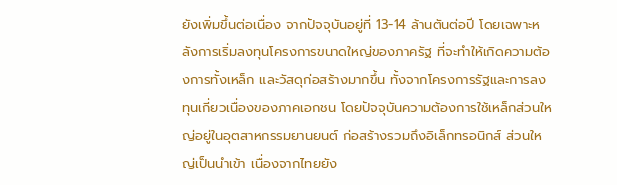ยังเพิ่มขึ้นต่อเนื่อง จากปัจจุบันอยู่ที่ 13-14 ล้านตันต่อปี โดยเฉพาะหลังการเริ่มลงทุนโครงการขนาดใหญ่ของภาครัฐ ที่จะทำให้เกิดความต้องการทั้งเหล็ก และวัสดุก่อสร้างมากขึ้น ทั้งจากโครงการรัฐและการลงทุนเกี่ยวเนื่องของภาคเอกชน โดยปัจจุบันความต้องการใช้เหล็กส่วนใหญ่อยู่ในอุตสาหกรรมยานยนต์ ก่อสร้างรวมถึงอิเล็กทรอนิกส์ ส่วนใหญ่เป็นนำเข้า เนื่องจากไทยยัง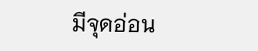มีจุดอ่อน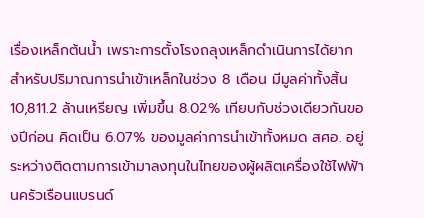เรื่องเหล็กต้นน้ำ เพราะการตั้งโรงถลุงเหล็กดำเนินการได้ยาก สำหรับปริมาณการนำเข้าเหล็กในช่วง 8 เดือน มีมูลค่าทั้งสิ้น 10,811.2 ล้านเหรียญ เพิ่มขึ้น 8.02% เทียบกับช่วงเดียวกันของปีก่อน คิดเป็น 6.07% ของมูลค่าการนำเข้าทั้งหมด สศอ. อยู่ระหว่างติดตามการเข้ามาลงทุนในไทยของผู้ผลิตเครื่องใช้ไฟฟ้านครัวเรือนแบรนด์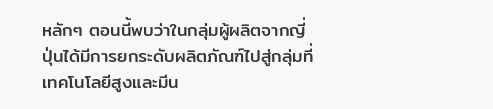หลักๆ ตอนนี้พบว่าในกลุ่มผู้ผลิตจากญี่ปุ่นได้มีการยกระดับผลิตภัณฑ์ไปสู่กลุ่มที่เทคโนโลยีสูงและมีน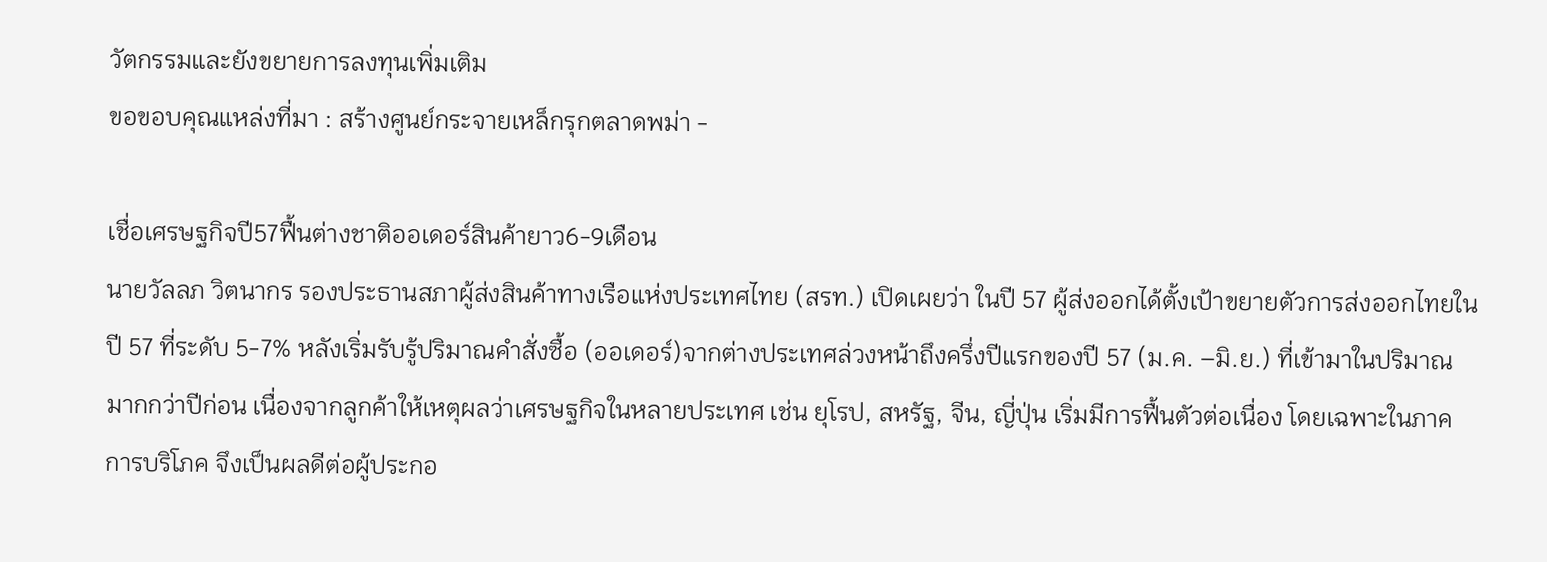วัตกรรมและยังขยายการลงทุนเพิ่มเติม
ขอขอบคุณแหล่งที่มา : สร้างศูนย์กระจายเหล็กรุกตลาดพม่า -

เชื่อเศรษฐกิจปี57ฟื้นต่างชาติออเดอร์สินค้ายาว6-9เดือน
นายวัลลภ วิตนากร รองประธานสภาผู้ส่งสินค้าทางเรือแห่งประเทศไทย (สรท.) เปิดเผยว่า ในปี 57 ผู้ส่งออกได้ตั้งเป้าขยายตัวการส่งออกไทยในปี 57 ที่ระดับ 5-7% หลังเริ่มรับรู้ปริมาณคำสั่งซื้อ (ออเดอร์)จากต่างประเทศล่วงหน้าถึงครึ่งปีแรกของปี 57 (ม.ค. –มิ.ย.) ที่เข้ามาในปริมาณมากกว่าปีก่อน เนื่องจากลูกค้าให้เหตุผลว่าเศรษฐกิจในหลายประเทศ เช่น ยุโรป, สหรัฐ, จีน, ญี่ปุ่น เริ่มมีการฟื้นตัวต่อเนื่อง โดยเฉพาะในภาคการบริโภค จึงเป็นผลดีต่อผู้ประกอ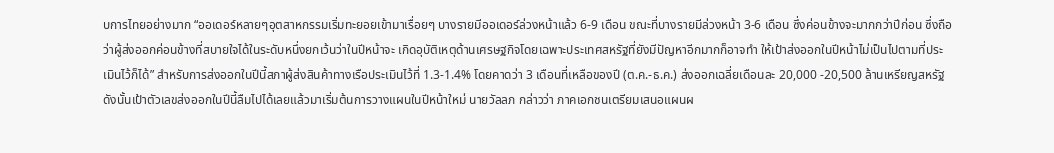บการไทยอย่างมาก “ออเดอร์หลายๆอุตสาหกรรมเริ่มทะยอยเข้ามาเรื่อยๆ บางรายมีออเดอร์ล่วงหน้าแล้ว 6-9 เดือน ขณะที่บางรายมีล่วงหน้า 3-6 เดือน ซึ่งค่อนข้างจะมากกว่าปีก่อน ซึ่งถือว่าผู้ส่งออกค่อนข้างที่สบายใจได้ในระดับหนึ่งยกเว้นว่าในปีหน้าจะ เกิดอุบัติเหตุด้านเศรษฐกิจโดยเฉพาะประเทศสหรัฐที่ยังมีปัญหาอีกมากก็อาจทำ ให้เป้าส่งออกในปีหน้าไม่เป็นไปตามที่ประเมินไว้ก็ได้” สำหรับการส่งออกในปีนี้สภาผู้ส่งสินค้าทางเรือประเมินไว้ที่ 1.3-1.4% โดยคาดว่า 3 เดือนที่เหลือของปี (ต.ค.-ธ.ค.) ส่งออกเฉลี่ยเดือนละ 20,000 -20,500 ล้านเหรียญสหรัฐ ดังนั้นเป้าตัวเลขส่งออกในปีนี้ลืมไปได้เลยแล้วมาเริ่มต้นการวางแผนในปีหน้าใหม่ นายวัลลภ กล่าวว่า ภาคเอกชนเตรียมเสนอแผนผ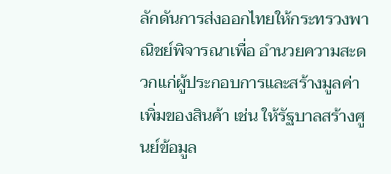ลักดันการส่งออกไทยให้กระทรวงพาณิชย์พิจารณาเพื่อ อำนวยความสะดวกแก่ผู้ประกอบการและสร้างมูลค่าเพิ่มของสินค้า เช่น ให้รัฐบาลสร้างศูนย์ข้อมูล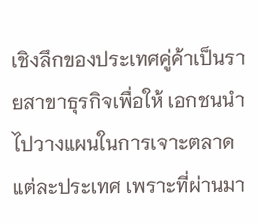เชิงลึกของประเทศคู่ค้าเป็นรายสาขาธุรกิจเพื่อให้ เอกชนนำไปวางแผนในการเจาะตลาดแต่ละประเทศ เพราะที่ผ่านมา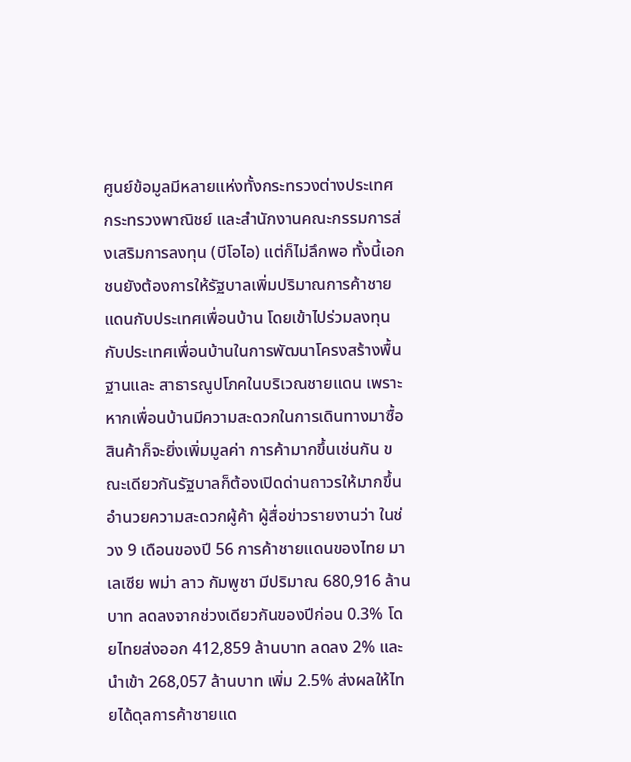ศูนย์ข้อมูลมีหลายแห่งทั้งกระทรวงต่างประเทศ กระทรวงพาณิชย์ และสำนักงานคณะกรรมการส่งเสริมการลงทุน (บีโอไอ) แต่ก็ไม่ลึกพอ ทั้งนี้เอกชนยังต้องการให้รัฐบาลเพิ่มปริมาณการค้าชายแดนกับประเทศเพื่อนบ้าน โดยเข้าไปร่วมลงทุนกับประเทศเพื่อนบ้านในการพัฒนาโครงสร้างพื้นฐานและ สาธารณูปโภคในบริเวณชายแดน เพราะหากเพื่อนบ้านมีความสะดวกในการเดินทางมาซื้อสินค้าก็จะยิ่งเพิ่มมูลค่า การค้ามากขึ้นเช่นกัน ขณะเดียวกันรัฐบาลก็ต้องเปิดด่านถาวรให้มากขึ้นอำนวยความสะดวกผู้ค้า ผู้สื่อข่าวรายงานว่า ในช่วง 9 เดือนของปี 56 การค้าชายแดนของไทย มาเลเซีย พม่า ลาว กัมพูชา มีปริมาณ 680,916 ล้านบาท ลดลงจากช่วงเดียวกันของปีก่อน 0.3% โดยไทยส่งออก 412,859 ล้านบาท ลดลง 2% และ นำเข้า 268,057 ล้านบาท เพิ่ม 2.5% ส่งผลให้ไทยได้ดุลการค้าชายแด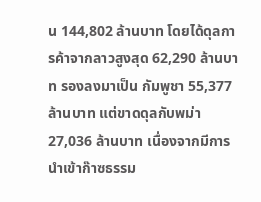น 144,802 ล้านบาท โดยได้ดุลการค้าจากลาวสูงสุด 62,290 ล้านบาท รองลงมาเป็น กัมพูชา 55,377 ล้านบาท แต่ขาดดุลกับพม่า 27,036 ล้านบาท เนื่องจากมีการนำเข้าก๊าซธรรม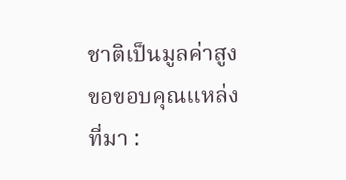ชาติเป็นมูลค่าสูง
ขอขอบคุณแหล่งที่มา :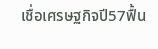เชื่อเศรษฐกิจปี57ฟื้น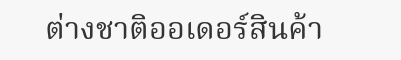ต่างชาติออเดอร์สินค้า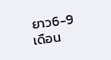ยาว6-9เดือน